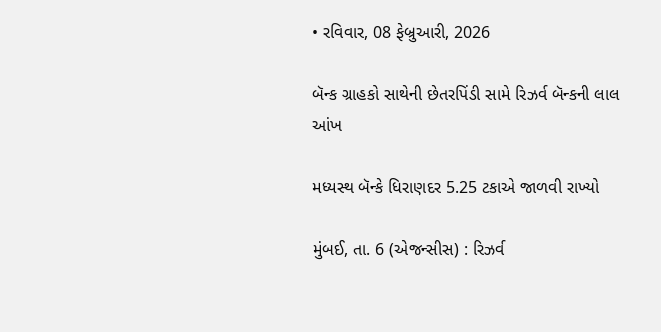• રવિવાર, 08 ફેબ્રુઆરી, 2026

બૅન્ક ગ્રાહકો સાથેની છેતરપિંડી સામે રિઝર્વ બૅન્કની લાલ આંખ

મધ્યસ્થ બૅન્કે ધિરાણદર 5.25 ટકાએ જાળવી રાખ્યો

મુંબઈ, તા. 6 (એજન્સીસ) : રિઝર્વ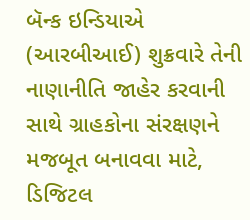બૅન્ક ઇન્ડિયાએ (આરબીઆઈ) શુક્રવારે તેની નાણાનીતિ જાહેર કરવાની સાથે ગ્રાહકોના સંરક્ષણને  મજબૂત બનાવવા માટે, ડિજિટલ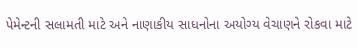પેમેન્ટની સલામતી માટે અને નાણાકીય સાધનોના અયોગ્ય વેચાણને રોકવા માટે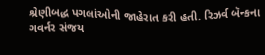શ્રેણીબદ્ધ પગલાંઓની જાહેરાત કરી હતી. રિઝર્વ બૅન્કના ગવર્નર સંજય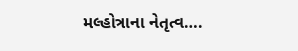મલ્હોત્રાના નેતૃત્વ….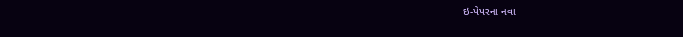ઇ-પેપરના નવા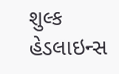શુલ્ક
હેડલાઇન્સ